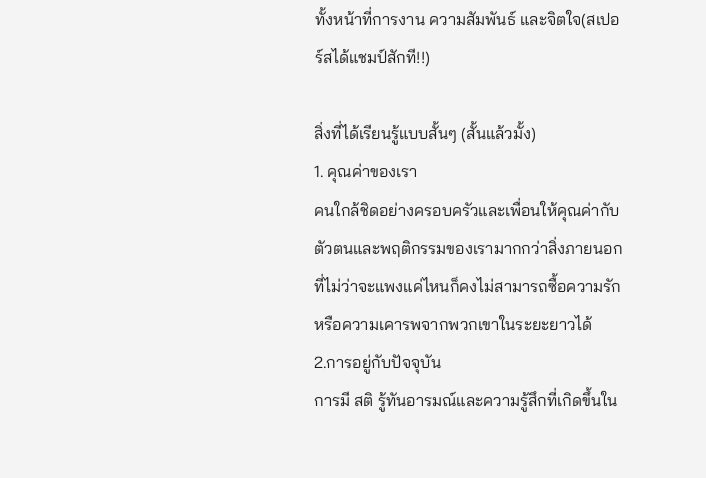ทั้งหน้าที่การงาน ความสัมพันธ์ และจิตใจ(สเปอร์สได้แชมป์สักที!!)

สิ่งที่ได้เรียนรู้แบบสั้นๆ (สั้นแล้วมั้ง)
1. คุณค่าของเรา
คนใกล้ชิดอย่างครอบครัวและเพื่อนให้คุณค่ากับตัวตนและพฤติกรรมของเรามากกว่าสิ่งภายนอกที่ไม่ว่าจะแพงแค่ไหนก็คงไม่สามารถซื้อความรักหรือความเคารพจากพวกเขาในระยะยาวได้
2.การอยู่กับปัจจุบัน
การมี สติ รู้ทันอารมณ์และความรู้สึกที่เกิดขึ้นใน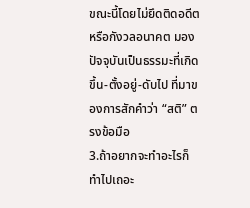ขณะนี้โดยไม่ยึดติดอดีต หรือกังวลอนาคต มองปัจจุบันเป็นธรรมะที่เกิดขึ้น-ตั้งอยู่-ดับไป ที่มาของการสักคำว่า “สติ” ตรงข้อมือ
3.ถ้าอยากจะทำอะไรก็ทำไปเถอะ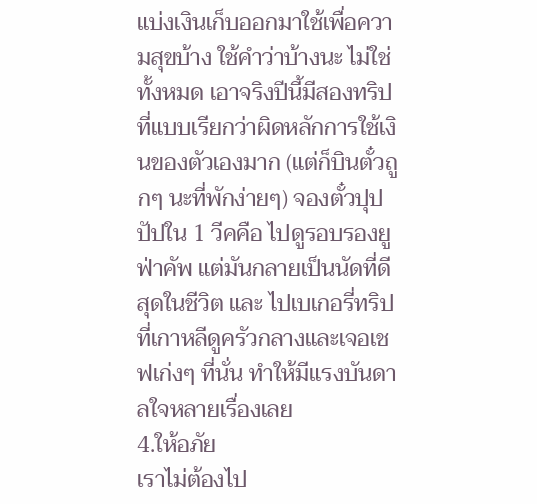แบ่งเงินเก็บออกมาใช้เพื่อความสุขบ้าง ใช้คำว่าบ้างนะ ไม่ใช่ทั้งหมด เอาจริงปีนี้มีสองทริปที่แบบเรียกว่าผิดหลักการใช้เงินของตัวเองมาก (แต่ก็บินตั๋วถูกๆ นะที่พักง่ายๆ) จองตั๋วปุปปัปใน 1 วีคคือ ไปดูรอบรองยูฟ่าคัพ แต่มันกลายเป็นนัดที่ดีสุดในชีวิต และ ไปเบเกอรี่ทริปที่เกาหลีดูครัวกลางและเจอเชฟเก่งๆ ที่นั่น ทำให้มีแรงบันดาลใจหลายเรื่องเลย
4.ให้อภัย
เราไม่ต้องไป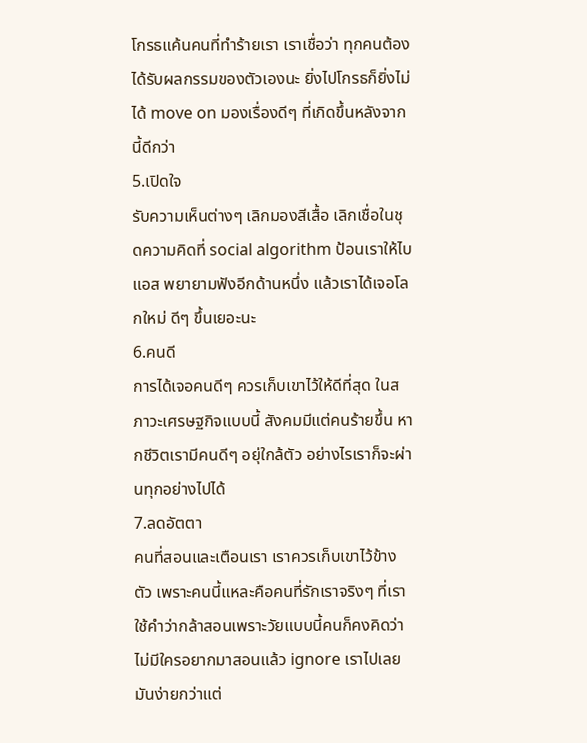โกรธแค้นคนที่ทำร้ายเรา เราเชื่อว่า ทุกคนต้องได้รับผลกรรมของตัวเองนะ ยิ่งไปโกรธก็ยิ่งไม่ได้ move on มองเรื่องดีๆ ที่เกิดขึ้นหลังจากนี้ดีกว่า
5.เปิดใจ
รับความเห็นต่างๆ เลิกมองสีเสื้อ เลิกเชื่อในชุดความคิดที่ social algorithm ป้อนเราให้ไบแอส พยายามฟังอีกด้านหนึ่ง แล้วเราได้เจอโลกใหม่ ดีๆ ขึ้นเยอะนะ
6.คนดี
การได้เจอคนดีๆ ควรเก็บเขาไว้ให้ดีที่สุด ในสภาวะเศรษฐกิจแบบนี้ สังคมมีแต่คนร้ายขึ้น หากชีวิตเรามีคนดีๆ อยุ่ใกล้ตัว อย่างไรเราก็จะผ่านทุกอย่างไปได้
7.ลดอัตตา
คนที่สอนและเตือนเรา เราควรเก็บเขาไว้ข้างตัว เพราะคนนี้แหละคือคนที่รักเราจริงๆ ที่เราใช้คำว่ากล้าสอนเพราะวัยแบบนี้คนก็คงคิดว่าไม่มีใครอยากมาสอนแล้ว ignore เราไปเลยมันง่ายกว่าแต่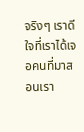จริงๆ เราดีใจที่เราได้เจอคนที่มาสอนเรา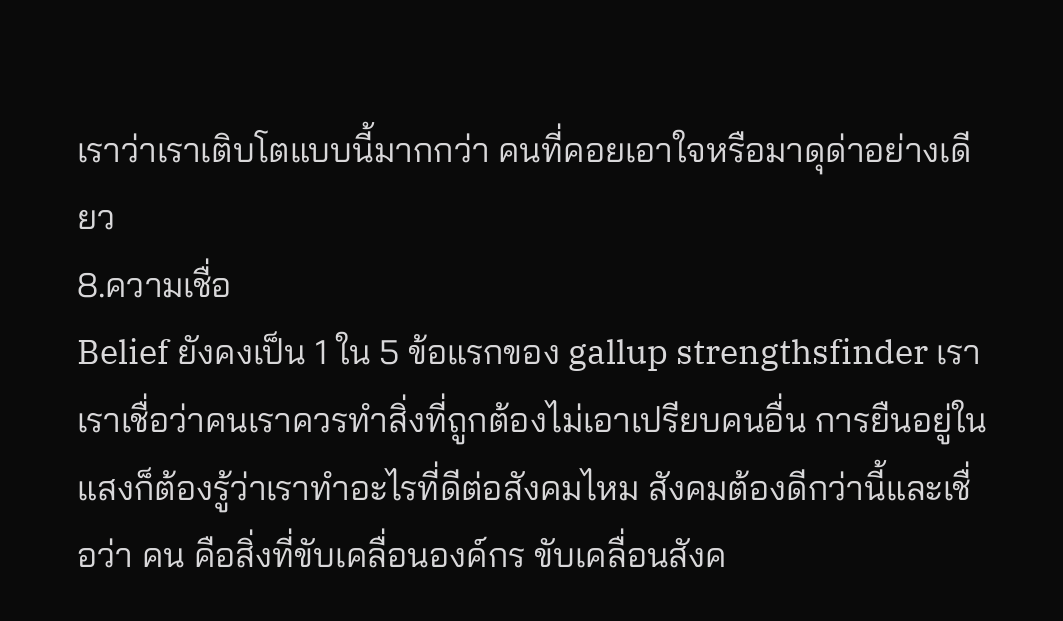เราว่าเราเติบโตแบบนี้มากกว่า คนที่คอยเอาใจหรือมาดุด่าอย่างเดียว
8.ความเชื่อ
Belief ยังคงเป็น 1 ใน 5 ข้อแรกของ gallup strengthsfinder เรา เราเชื่อว่าคนเราควรทำสิ่งที่ถูกต้องไม่เอาเปรียบคนอื่น การยืนอยู่ในแสงก็ต้องรู้ว่าเราทำอะไรที่ดีต่อสังคมไหม สังคมต้องดีกว่านี้และเชื่อว่า คน คือสิ่งที่ขับเคลื่อนองค์กร ขับเคลื่อนสังค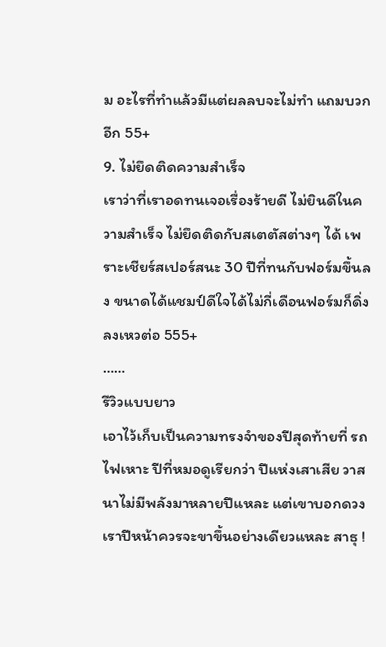ม อะไรที่ทำแล้วมีแต่ผลลบจะไม่ทำ แถมบวกอีก 55+
9. ไม่ยึดติดความสำเร็จ
เราว่าที่เราอดทนเจอเรื่องร้ายดี ไม่ยินดีในความสำเร็จ ไม่ยึดติดกับสเตตัสต่างๆ ได้ เพราะเชียร์สเปอร์สนะ 30 ปีที่ทนกับฟอร์มขึ้นลง ขนาดได้แชมป์ดีใจได้ไม่กี่เดือนฟอร์มก็ดิ่งลงเหวต่อ 555+
……
รีวิวแบบยาว
เอาไว้เก็บเป็นความทรงจำของปีสุดท้ายที่ รถไฟเหาะ ปีที่หมอดูเรียกว่า ปีแห่งเสาเสีย วาสนาไม่มีพลังมาหลายปีแหละ แต่เขาบอกดวงเราปีหน้าควรจะขาขึ้นอย่างเดียวแหละ สาธุ !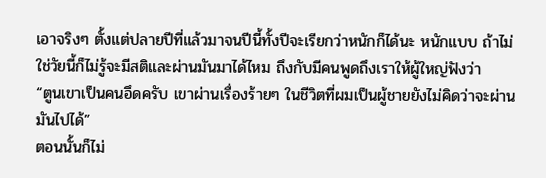เอาจริงๆ ตั้งแต่ปลายปีที่แล้วมาจนปีนี้ทั้งปีจะเรียกว่าหนักก็ได้นะ หนักแบบ ถ้าไม่ใช่วัยนี้ก็ไม่รู้จะมีสติและผ่านมันมาได้ไหม ถึงกับมีคนพูดถึงเราให้ผู้ใหญ่ฟังว่า
“ตูนเขาเป็นคนอึดครับ เขาผ่านเรื่องร้ายๆ ในชีวิตที่ผมเป็นผู้ชายยังไม่คิดว่าจะผ่านมันไปได้”
ตอนนั้นก็ไม่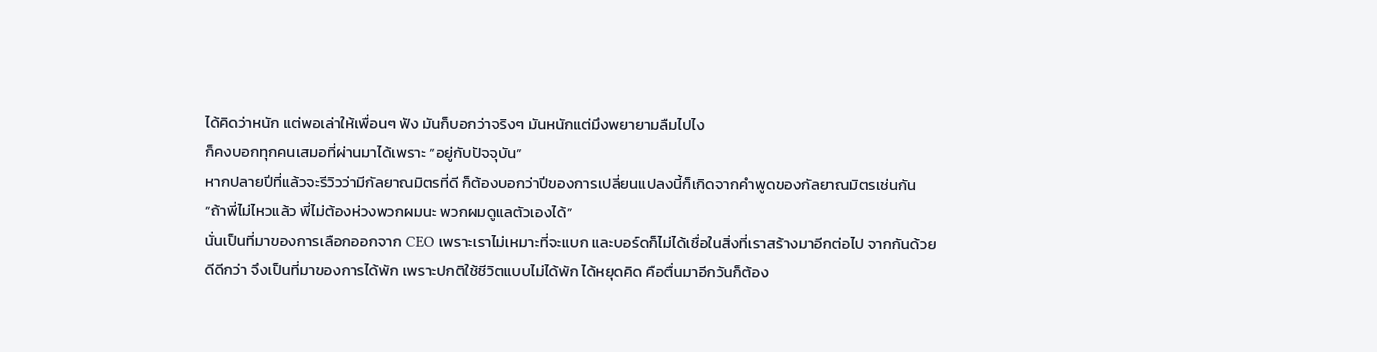ได้คิดว่าหนัก แต่พอเล่าให้เพื่อนๆ ฟัง มันก็บอกว่าจริงๆ มันหนักแต่มึงพยายามลืมไปไง
ก็คงบอกทุกคนเสมอที่ผ่านมาได้เพราะ “อยู่กับปัจจุบัน”
หากปลายปีที่แล้วจะรีวิวว่ามีกัลยาณมิตรที่ดี ก็ต้องบอกว่าปีของการเปลี่ยนแปลงนี้ก็เกิดจากคำพูดของกัลยาณมิตรเช่นกัน
“ถ้าพี่ไม่ไหวแล้ว พี่ไม่ต้องห่วงพวกผมนะ พวกผมดูแลตัวเองได้”
นั่นเป็นที่มาของการเลือกออกจาก CEO เพราะเราไม่เหมาะที่จะแบก และบอร์ดก็ไม่ได้เชื่อในสิ่งที่เราสร้างมาอีกต่อไป จากกันด้วยดีดีกว่า จึงเป็นที่มาของการได้พัก เพราะปกติใช้ชีวิตแบบไม่ได้พัก ได้หยุดคิด คือตื่นมาอีกวันก็ต้อง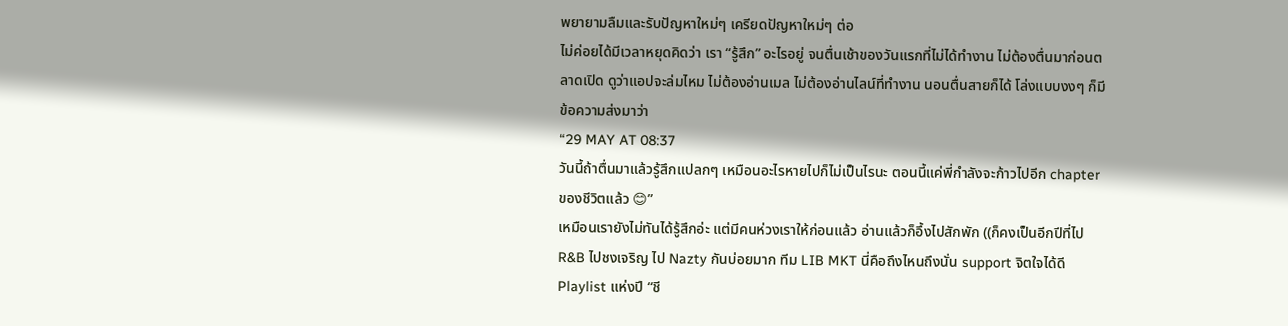พยายามลืมและรับปัญหาใหม่ๆ เครียดปัญหาใหม่ๆ ต่อ
ไม่ค่อยได้มีเวลาหยุดคิดว่า เรา “รู้สึก” อะไรอยู่ จนตื่นเช้าของวันแรกที่ไม่ได้ทำงาน ไม่ต้องตื่นมาก่อนตลาดเปิด ดูว่าแอปจะล่มไหม ไม่ต้องอ่านเมล ไม่ต้องอ่านไลน์ที่ทำงาน นอนตื่นสายก็ได้ โล่งแบบงงๆ ก็มีข้อความส่งมาว่า
“29 MAY AT 08:37
วันนี้ถ้าตื่นมาแล้วรู้สึกแปลกๆ เหมือนอะไรหายไปก็ไม่เป็นไรนะ ตอนนี้แค่พี่กำลังจะก้าวไปอีก chapter ของชีวิตแล้ว 😊”
เหมือนเรายังไม่ทันได้รู้สึกอ่ะ แต่มีคนห่วงเราให้ก่อนแล้ว อ่านแล้วก็อึ้งไปสักพัก ((ก็คงเป็นอีกปีที่ไป R&B ไปชงเจริญ ไป Nazty กันบ่อยมาก ทีม LIB MKT นี่คือถึงไหนถึงนั่น support จิตใจได้ดี Playlist แห่งปี “ชี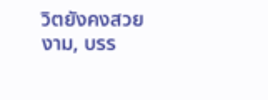วิตยังคงสวยงาม, บรร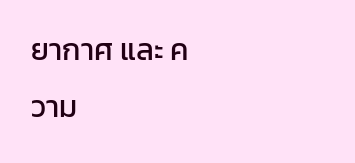ยากาศ และ ความ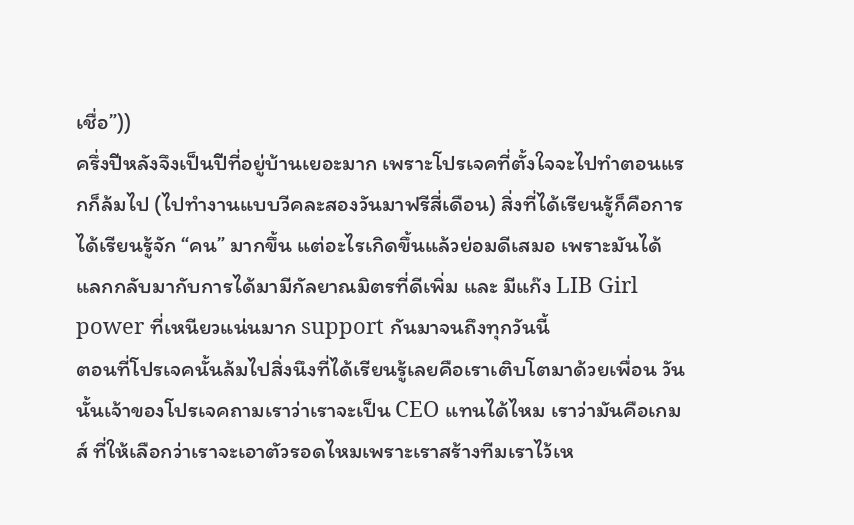เชื่อ”))
ครึ่งปีหลังจึงเป็นปีที่อยู่บ้านเยอะมาก เพราะโปรเจคที่ตั้งใจจะไปทำตอนแรกก็ล้มไป (ไปทำงานแบบวีคละสองวันมาฟรีสี่เดือน) สิ่งที่ได้เรียนรู้ก็คือการได้เรียนรู้จัก “คน” มากขึ้น แต่อะไรเกิดขึ้นแล้วย่อมดีเสมอ เพราะมันได้แลกกลับมากับการได้มามีกัลยาณมิตรที่ดีเพิ่ม และ มีแก๊ง LIB Girl power ที่เหนียวแน่นมาก support กันมาจนถึงทุกวันนี้
ตอนที่โปรเจคนั้นล้มไปสิ่งนึงที่ได้เรียนรู้เลยคือเราเติบโตมาด้วยเพื่อน วันนั้นเจ้าของโปรเจคถามเราว่าเราจะเป็น CEO แทนได้ไหม เราว่ามันคือเกมส์ ที่ให้เลือกว่าเราจะเอาตัวรอดไหมเพราะเราสร้างทีมเราไว้เห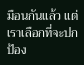มือนกันแล้ว แต่เราเลือกที่จะปกป้อง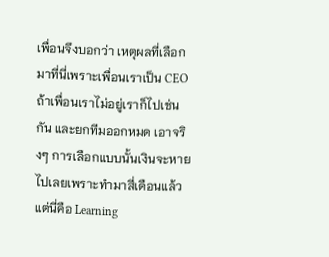เพื่อนจึงบอกว่า เหตุผลที่เลือกมาที่นี่เพราะเพื่อนเราเป็น CEO ถ้าเพื่อนเราไม่อยู่เราก็ไปเช่นกัน และยกทีมออกหมด เอาจริงๆ การเลือกแบบนั้นเงินจะหายไปเลยเพราะทำมาสี่เดือนแล้ว แต่นี่คือ Learning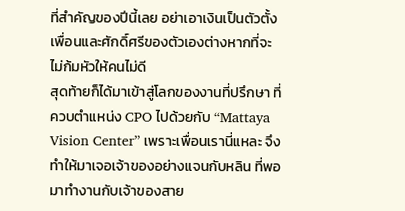ที่สำคัญของปีนี้เลย อย่าเอาเงินเป็นตัวตั้ง เพื่อนและศักดิ์ศรีของตัวเองต่างหากที่จะไม่ก้มหัวให้คนไม่ดี
สุดท้ายก็ได้มาเข้าสู่โลกของงานที่ปรึกษา ที่ควบตำแหน่ง CPO ไปด้วยกับ “Mattaya Vision Center” เพราะเพื่อนเรานี่แหละ จึงทำให้มาเจอเจ้าของอย่างแจนกับหลิน ที่พอมาทำงานกับเจ้าของสาย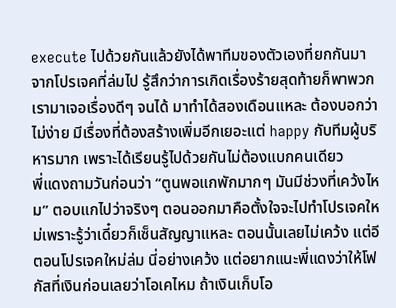execute ไปด้วยกันแล้วยังได้พาทีมของตัวเองที่ยกกันมาจากโปรเจคที่ล่มไป รู้สึกว่าการเกิดเรื่องร้ายสุดท้ายก็พาพวกเรามาเจอเรื่องดีๆ จนได้ มาทำได้สองเดือนแหละ ต้องบอกว่าไม่ง่าย มีเรื่องที่ต้องสร้างเพิ่มอีกเยอะแต่ happy กับทีมผู้บริหารมาก เพราะได้เรียนรู้ไปด้วยกันไม่ต้องแบกคนเดียว
พี่แดงถามวันก่อนว่า “ตูนพอแกพักมากๆ มันมีช่วงที่เคว้งไหม” ตอบแกไปว่าจริงๆ ตอนออกมาคือตั้งใจจะไปทำโปรเจคใหม่เพราะรู้ว่าเดี๋ยวก็เซ็นสัญญาแหละ ตอนนั้นเลยไม่เคว้ง แต่อีตอนโปรเจคใหม่ล่ม นี่อย่างเคว้ง แต่อยากแนะพี่แดงว่าให้โฟกัสที่เงินก่อนเลยว่าโอเคไหม ถ้าเงินเก็บโอ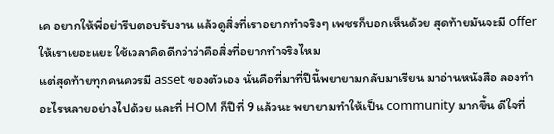เค อยากให้พี่อย่ารีบตอบรับงาน แล้วดูสิ่งที่เราอยากทำจริงๆ เพชรก็บอกเห็นด้วย สุดท้ายมันจะมี offer ให้เราเยอะแยะ ใช้เวลาคิดดีกว่าว่าคือสิ่งที่อยากทำจริงไหม
แต่สุดท้ายทุกคนควรมี asset ของตัวเอง นั่นคือที่มาที่ปีนี้พยายามกลับมาเรียน มาอ่านหนังสือ ลองทำอะไรหลายอย่างไปด้วย และที่ HOM ก็ปีที่ 9 แล้วนะ พยายามทำให้เป็น community มากขึ้น ดีใจที่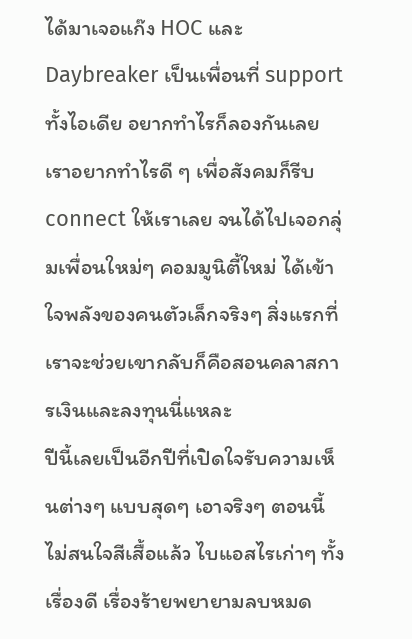ได้มาเจอแก๊ง HOC และ Daybreaker เป็นเพื่อนที่ support ทั้งไอเดีย อยากทำไรก็ลองกันเลย เราอยากทำไรดี ๆ เพื่อสังคมก็รีบ connect ให้เราเลย จนได้ไปเจอกลุ่มเพื่อนใหม่ๆ คอมมูนิตี้ใหม่ ได้เข้าใจพลังของคนตัวเล็กจริงๆ สิ่งแรกที่เราจะช่วยเขากลับก็คือสอนคลาสการเงินและลงทุนนี่แหละ
ปีนี้เลยเป็นอีกปีที่เปิดใจรับความเห็นต่างๆ แบบสุดๆ เอาจริงๆ ตอนนี้ไม่สนใจสีเสื้อแล้ว ไบแอสไรเก่าๆ ทั้งเรื่องดี เรื่องร้ายพยายามลบหมด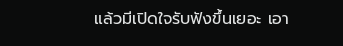แล้วมีเปิดใจรับฟังขึ้นเยอะ เอา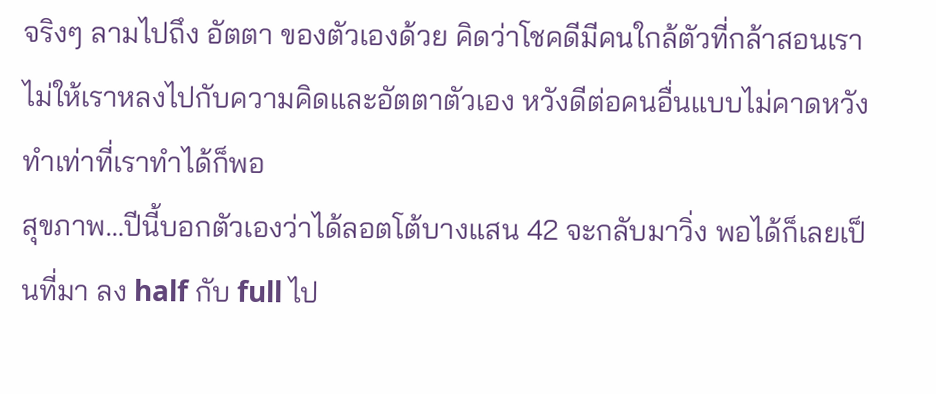จริงๆ ลามไปถึง อัตตา ของตัวเองด้วย คิดว่าโชคดีมีคนใกล้ตัวที่กล้าสอนเรา ไม่ให้เราหลงไปกับความคิดและอัตตาตัวเอง หวังดีต่อคนอื่นแบบไม่คาดหวัง ทำเท่าที่เราทำได้ก็พอ
สุขภาพ…ปีนี้บอกตัวเองว่าได้ลอตโต้บางแสน 42 จะกลับมาวิ่ง พอได้ก็เลยเป็นที่มา ลง half กับ full ไป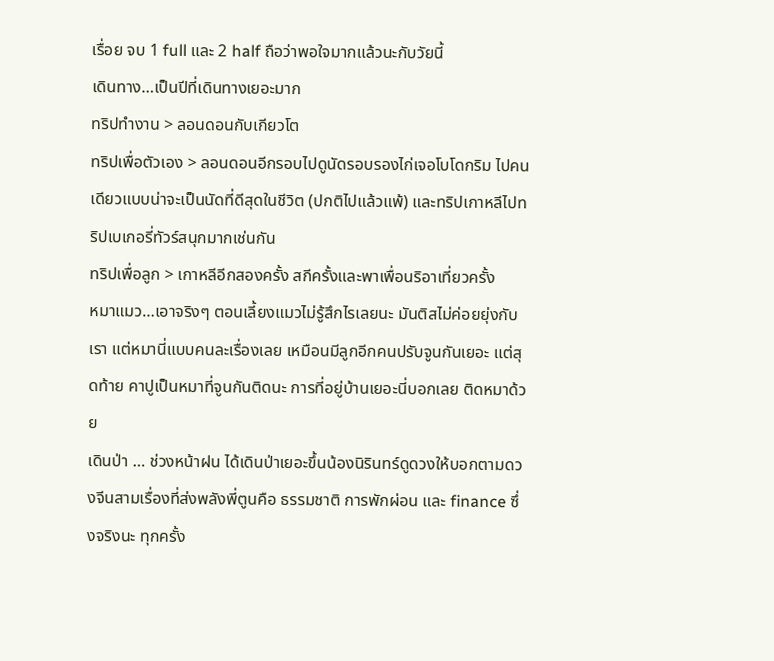เรื่อย จบ 1 full และ 2 half ถือว่าพอใจมากแล้วนะกับวัยนี้
เดินทาง…เป็นปีที่เดินทางเยอะมาก
ทริปทำงาน > ลอนดอนกับเกียวโต
ทริปเพื่อตัวเอง > ลอนดอนอีกรอบไปดูนัดรอบรองไก่เจอโบโดกริม ไปคนเดียวแบบน่าจะเป็นนัดที่ดีสุดในชีวิต (ปกติไปแล้วแพ้) และทริปเกาหลีไปทริปเบเกอรี่ทัวร์สนุกมากเช่นกัน
ทริปเพื่อลูก > เกาหลีอีกสองครั้ง สกีครั้งและพาเพื่อนริอาเที่ยวครั้ง
หมาแมว…เอาจริงๆ ตอนเลี้ยงแมวไม่รู้สึกไรเลยนะ มันติสไม่ค่อยยุ่งกับเรา แต่หมานี่แบบคนละเรื่องเลย เหมือนมีลูกอีกคนปรับจูนกันเยอะ แต่สุดท้าย คาปูเป็นหมาที่จูนกันติดนะ การที่อยู่บ้านเยอะนี่บอกเลย ติดหมาด้วย
เดินป่า … ช่วงหน้าฝน ได้เดินป่าเยอะขึ้นน้องนิรินทร์ดูดวงให้บอกตามดวงจีนสามเรื่องที่ส่งพลังพี่ตูนคือ ธรรมชาติ การพักผ่อน และ finance ซึ่งจริงนะ ทุกครั้ง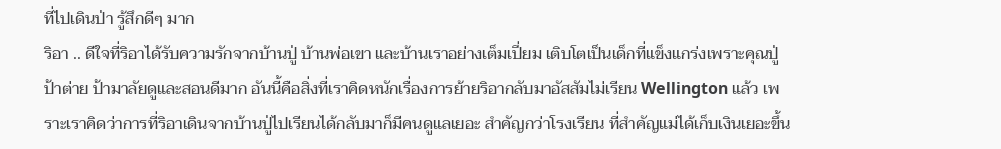ที่ไปเดินป่า รู้สึกดีๆ มาก
ริอา .. ดีใจที่ริอาได้รับความรักจากบ้านปู่ บ้านพ่อเขา และบ้านเราอย่างเต็มเปี่ยม เติบโตเป็นเด็กที่แข็งแกร่งเพราะคุณปู่ ป้าต่าย ป้ามาลัยดูและสอนดีมาก อันนี้คือสิ่งที่เราคิดหนักเรื่องการย้ายริอากลับมาอัสสัมไม่เรียน Wellington แล้ว เพราะเราคิดว่าการที่ริอาเดินจากบ้านปู่ไปเรียนได้กลับมาก็มีคนดูแลเยอะ สำคัญกว่าโรงเรียน ที่สำคัญแม่ได้เก็บเงินเยอะขึ้น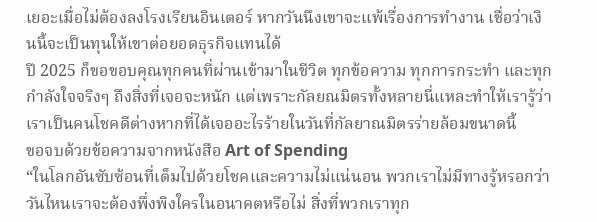เยอะเมื่อไม่ต้องลงโรงเรียนอินเตอร์ หากวันนึงเขาจะแพ้เรื่องการทำงาน เชื่อว่าเงินนี้จะเป็นทุนให้เขาต่อยอดธุรกิจแทนได้
ปี 2025 ก็ขอขอบคุณทุกคนที่ผ่านเข้ามาในชีวิต ทุกข้อความ ทุกการกระทำ และทุกกำลังใจจริงๆ ถึงสิ่งที่เจอจะหนัก แต่เพราะกัลยณมิตรทั้งหลายนี่แหละทำให้เรารู้ว่าเราเป็นคนโชคดีต่างหากที่ได้เจออะไรร้ายในวันที่กัลยาณมิตรร่ายล้อมขนาดนี้
ขอจบด้วยข้อความจากหนังสือ Art of Spending
“ในโลกอันซับซ้อนที่เต็มไปด้วยโชคและความไม่แน่นอน พวกเราไม่มีทางรู้หรอกว่าวันไหนเราจะต้องพึ่งพิงใครในอนาคตหรือไม่ สิ่งที่พวกเราทุก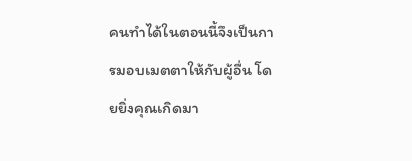คนทำได้ในตอนนี้จึงเป็นการมอบเมตตาให้กับผู้อื่น โดยยิ่งคุณเกิดมา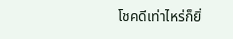โชคดีเท่าไหร่ก็ยิ่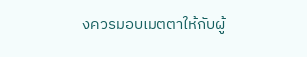งควรมอบเมตตาให้กับผู้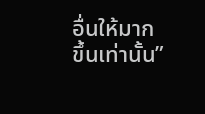อื่นให้มากขึ้นเท่านั้น”